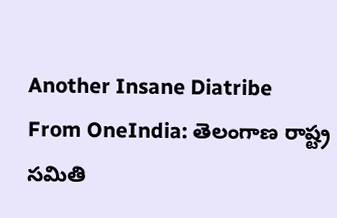Another Insane Diatribe
From OneIndia: తెలంగాణ రాష్ట్ర సమితి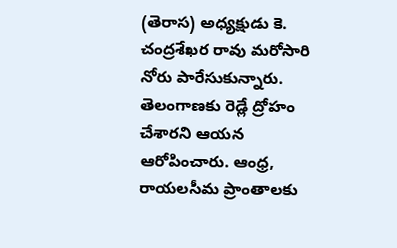(తెరాస) అధ్యక్షుడు కె. చంద్రశేఖర రావు మరోసారి నోరు పారేసుకున్నారు. తెలంగాణకు రెడ్లే ద్రోహం చేశారని ఆయన ఆరోపించారు. ఆంధ్ర, రాయలసీమ ప్రాంతాలకు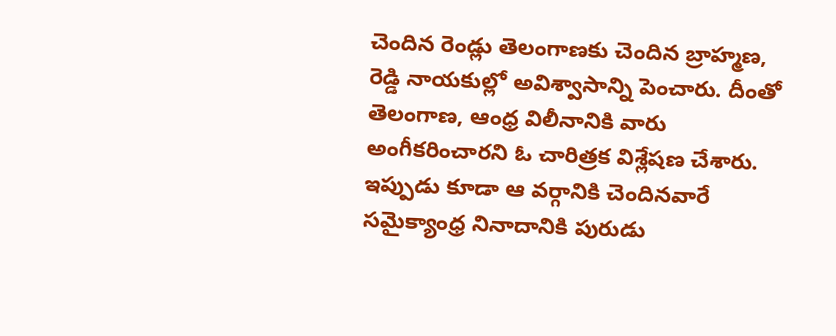చెందిన రెండ్లు తెలంగాణకు చెందిన బ్రాహ్మణ, రెడ్డి నాయకుల్లో అవిశ్వాసాన్ని పెంచారు. దీంతో తెలంగాణ, ఆంధ్ర విలీనానికి వారు అంగీకరించారని ఓ చారిత్రక విశ్లేషణ చేశారు. ఇప్పుడు కూడా ఆ వర్గానికి చెందినవారే సమైక్యాంధ్ర నినాదానికి పురుడు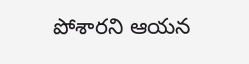పోశారని ఆయన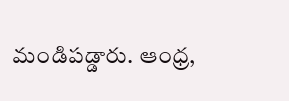మండిపడ్డారు. ఆంధ్ర,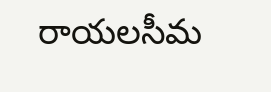రాయలసీమ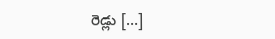రెడ్లు […]